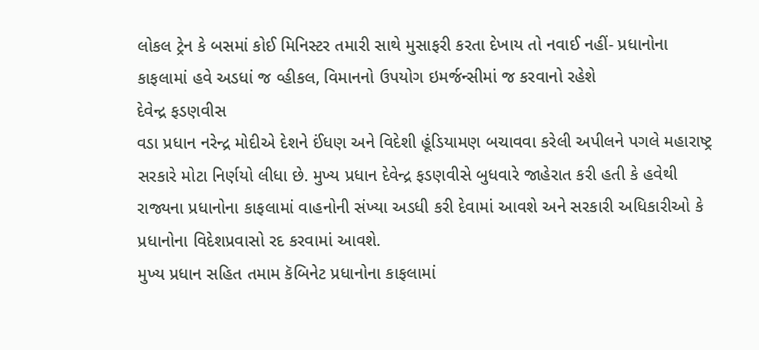લોકલ ટ્રેન કે બસમાં કોઈ મિનિસ્ટર તમારી સાથે મુસાફરી કરતા દેખાય તો નવાઈ નહીં- પ્રધાનોના કાફલામાં હવે અડધાં જ વ્હીકલ, વિમાનનો ઉપયોગ ઇમર્જન્સીમાં જ કરવાનો રહેશે
દેવેન્દ્ર ફડણવીસ
વડા પ્રધાન નરેન્દ્ર મોદીએ દેશને ઈંધણ અને વિદેશી હૂંડિયામણ બચાવવા કરેલી અપીલને પગલે મહારાષ્ટ્ર સરકારે મોટા નિર્ણયો લીધા છે. મુખ્ય પ્રધાન દેવેન્દ્ર ફડણવીસે બુધવારે જાહેરાત કરી હતી કે હવેથી રાજ્યના પ્રધાનોના કાફલામાં વાહનોની સંખ્યા અડધી કરી દેવામાં આવશે અને સરકારી અધિકારીઓ કે પ્રધાનોના વિદેશપ્રવાસો રદ કરવામાં આવશે.
મુખ્ય પ્રધાન સહિત તમામ કૅબિનેટ પ્રધાનોના કાફલામાં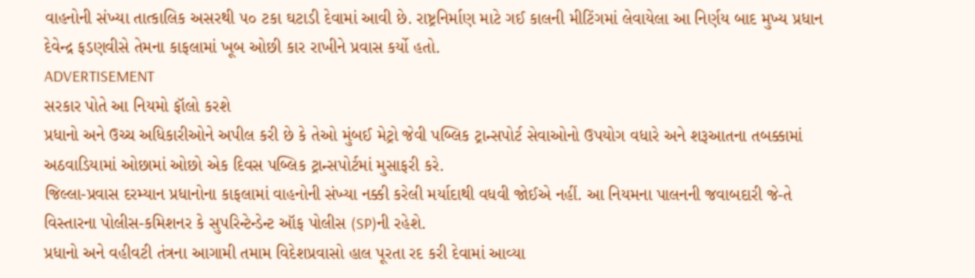વાહનોની સંખ્યા તાત્કાલિક અસરથી ૫૦ ટકા ઘટાડી દેવામાં આવી છે. રાષ્ટ્રનિર્માણ માટે ગઈ કાલની મીટિંગમાં લેવાયેલા આ નિર્ણય બાદ મુખ્ય પ્રધાન દેવેન્દ્ર ફડણવીસે તેમના કાફલામાં ખૂબ ઓછી કાર રાખીને પ્રવાસ કર્યો હતો.
ADVERTISEMENT
સરકાર પોતે આ નિયમો ફૉલો કરશે
પ્રધાનો અને ઉચ્ચ અધિકારીઓને અપીલ કરી છે કે તેઓ મુંબઈ મેટ્રો જેવી પબ્લિક ટ્રાન્સપોર્ટ સેવાઓનો ઉપયોગ વધારે અને શરૂઆતના તબક્કામાં અઠવાડિયામાં ઓછામાં ઓછો એક દિવસ પબ્લિક ટ્રાન્સપોર્ટમાં મુસાફરી કરે.
જિલ્લા-પ્રવાસ દરમ્યાન પ્રધાનોના કાફલામાં વાહનોની સંખ્યા નક્કી કરેલી મર્યાદાથી વધવી જોઈએ નહીં. આ નિયમના પાલનની જવાબદારી જે-તે વિસ્તારના પોલીસ-કમિશનર કે સુપરિન્ટેન્ડેન્ટ ઑફ પોલીસ (SP)ની રહેશે.
પ્રધાનો અને વહીવટી તંત્રના આગામી તમામ વિદેશપ્રવાસો હાલ પૂરતા રદ કરી દેવામાં આવ્યા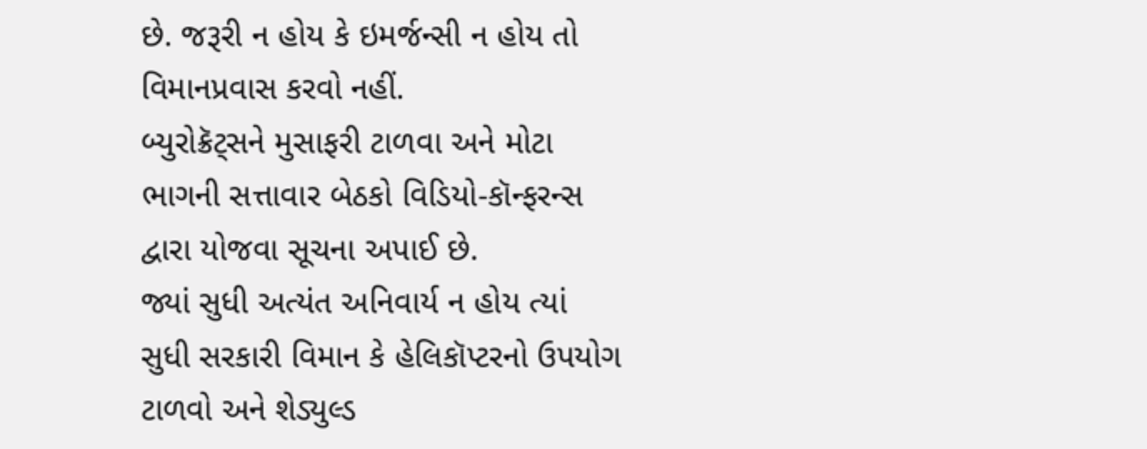છે. જરૂરી ન હોય કે ઇમર્જન્સી ન હોય તો વિમાનપ્રવાસ કરવો નહીં.
બ્યુરોક્રૅટ્સને મુસાફરી ટાળવા અને મોટા ભાગની સત્તાવાર બેઠકો વિડિયો-કૉન્ફરન્સ દ્વારા યોજવા સૂચના અપાઈ છે.
જ્યાં સુધી અત્યંત અનિવાર્ય ન હોય ત્યાં સુધી સરકારી વિમાન કે હેલિકૉપ્ટરનો ઉપયોગ ટાળવો અને શેડ્યુલ્ડ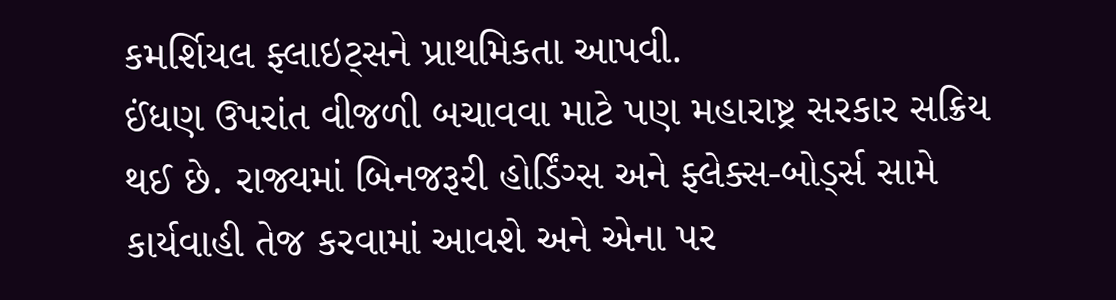કમર્શિયલ ફ્લાઇટ્સને પ્રાથમિકતા આપવી.
ઈંધણ ઉપરાંત વીજળી બચાવવા માટે પણ મહારાષ્ટ્ર સરકાર સક્રિય થઈ છે. રાજ્યમાં બિનજરૂરી હોર્ડિંગ્સ અને ફ્લેક્સ-બોર્ડ્સ સામે કાર્યવાહી તેજ કરવામાં આવશે અને એના પર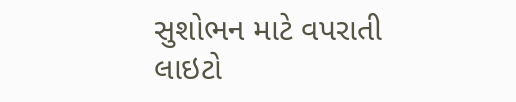સુશોભન માટે વપરાતી લાઇટો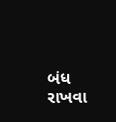બંધ રાખવા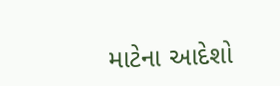માટેના આદેશો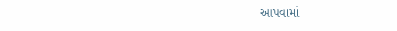આપવામાં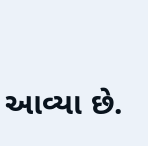આવ્યા છે.